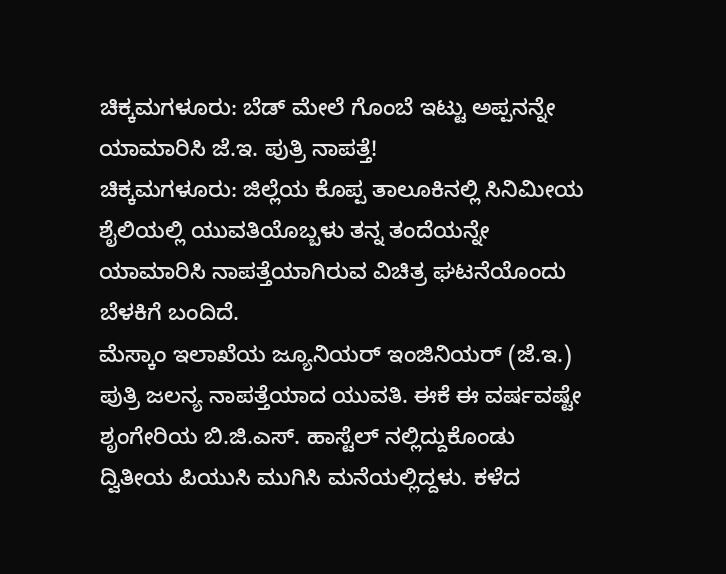ಚಿಕ್ಕಮಗಳೂರು: ಬೆಡ್ ಮೇಲೆ ಗೊಂಬೆ ಇಟ್ಟು ಅಪ್ಪನನ್ನೇ ಯಾಮಾರಿಸಿ ಜೆ.ಇ. ಪುತ್ರಿ ನಾಪತ್ತೆ!
ಚಿಕ್ಕಮಗಳೂರು: ಜಿಲ್ಲೆಯ ಕೊಪ್ಪ ತಾಲೂಕಿನಲ್ಲಿ ಸಿನಿಮೀಯ ಶೈಲಿಯಲ್ಲಿ ಯುವತಿಯೊಬ್ಬಳು ತನ್ನ ತಂದೆಯನ್ನೇ ಯಾಮಾರಿಸಿ ನಾಪತ್ತೆಯಾಗಿರುವ ವಿಚಿತ್ರ ಘಟನೆಯೊಂದು ಬೆಳಕಿಗೆ ಬಂದಿದೆ.
ಮೆಸ್ಕಾಂ ಇಲಾಖೆಯ ಜ್ಯೂನಿಯರ್ ಇಂಜಿನಿಯರ್ (ಜೆ.ಇ.) ಪುತ್ರಿ ಜಲನ್ಯ ನಾಪತ್ತೆಯಾದ ಯುವತಿ. ಈಕೆ ಈ ವರ್ಷವಷ್ಟೇ ಶೃಂಗೇರಿಯ ಬಿ.ಜಿ.ಎಸ್. ಹಾಸ್ಟೆಲ್ ನಲ್ಲಿದ್ದುಕೊಂಡು ದ್ವಿತೀಯ ಪಿಯುಸಿ ಮುಗಿಸಿ ಮನೆಯಲ್ಲಿದ್ದಳು. ಕಳೆದ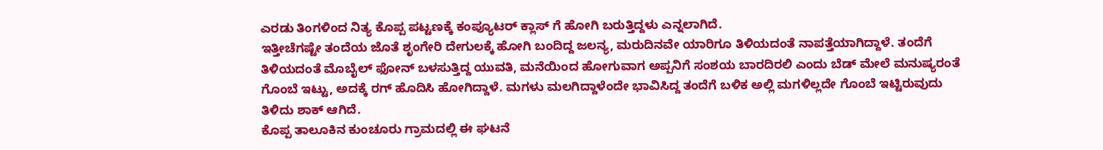ಎರಡು ತಿಂಗಳಿಂದ ನಿತ್ಯ ಕೊಪ್ಪ ಪಟ್ಟಣಕ್ಕೆ ಕಂಪ್ಯೂಟರ್ ಕ್ಲಾಸ್ ಗೆ ಹೋಗಿ ಬರುತ್ತಿದ್ದಳು ಎನ್ನಲಾಗಿದೆ.
ಇತ್ತೀಚೆಗಷ್ಟೇ ತಂದೆಯ ಜೊತೆ ಶೃಂಗೇರಿ ದೇಗುಲಕ್ಕೆ ಹೋಗಿ ಬಂದಿದ್ದ ಜಲನ್ಯ, ಮರುದಿನವೇ ಯಾರಿಗೂ ತಿಳಿಯದಂತೆ ನಾಪತ್ತೆಯಾಗಿದ್ದಾಳೆ. ತಂದೆಗೆ ತಿಳಿಯದಂತೆ ಮೊಬೈಲ್ ಫೋನ್ ಬಳಸುತ್ತಿದ್ದ ಯುವತಿ, ಮನೆಯಿಂದ ಹೋಗುವಾಗ ಅಪ್ಪನಿಗೆ ಸಂಶಯ ಬಾರದಿರಲಿ ಎಂದು ಬೆಡ್ ಮೇಲೆ ಮನುಷ್ಯರಂತೆ ಗೊಂಬೆ ಇಟ್ಟು, ಅದಕ್ಕೆ ರಗ್ ಹೊದಿಸಿ ಹೋಗಿದ್ದಾಳೆ. ಮಗಳು ಮಲಗಿದ್ದಾಳೆಂದೇ ಭಾವಿಸಿದ್ದ ತಂದೆಗೆ ಬಳಿಕ ಅಲ್ಲಿ ಮಗಳಿಲ್ಲದೇ ಗೊಂಬೆ ಇಟ್ಟಿರುವುದು ತಿಳಿದು ಶಾಕ್ ಆಗಿದೆ.
ಕೊಪ್ಪ ತಾಲೂಕಿನ ಕುಂಚೂರು ಗ್ರಾಮದಲ್ಲಿ ಈ ಘಟನೆ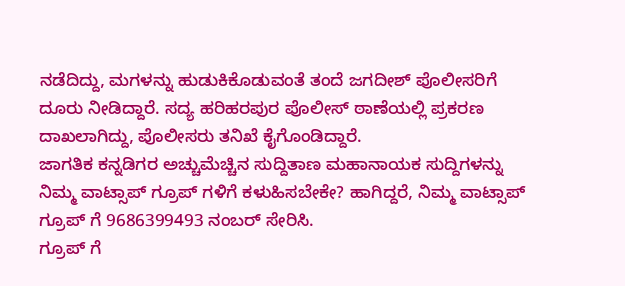ನಡೆದಿದ್ದು, ಮಗಳನ್ನು ಹುಡುಕಿಕೊಡುವಂತೆ ತಂದೆ ಜಗದೀಶ್ ಪೊಲೀಸರಿಗೆ ದೂರು ನೀಡಿದ್ದಾರೆ. ಸದ್ಯ ಹರಿಹರಪುರ ಪೊಲೀಸ್ ಠಾಣೆಯಲ್ಲಿ ಪ್ರಕರಣ ದಾಖಲಾಗಿದ್ದು, ಪೊಲೀಸರು ತನಿಖೆ ಕೈಗೊಂಡಿದ್ದಾರೆ.
ಜಾಗತಿಕ ಕನ್ನಡಿಗರ ಅಚ್ಚುಮೆಚ್ಚಿನ ಸುದ್ದಿತಾಣ ಮಹಾನಾಯಕ ಸುದ್ದಿಗಳನ್ನು ನಿಮ್ಮ ವಾಟ್ಸಾಪ್ ಗ್ರೂಪ್ ಗಳಿಗೆ ಕಳುಹಿಸಬೇಕೇ? ಹಾಗಿದ್ದರೆ, ನಿಮ್ಮ ವಾಟ್ಸಾಪ್ ಗ್ರೂಪ್ ಗೆ 9686399493 ನಂಬರ್ ಸೇರಿಸಿ.
ಗ್ರೂಪ್ ಗೆ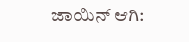ಜಾಯಿನ್ ಆಗಿ: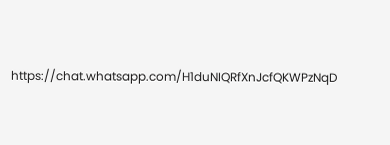https://chat.whatsapp.com/H1duNIQRfXnJcfQKWPzNqD